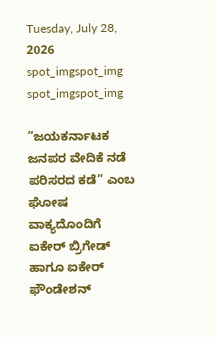Tuesday, July 28, 2026
spot_imgspot_img
spot_imgspot_img

”ಜಯಕರ್ನಾಟಕ ಜನಪರ ವೇದಿಕೆ ನಡೆ ಪರಿಸರದ ಕಡೆ” ಎಂಬ ಘೋಷ ವಾಕ್ಯದೊಂದಿಗೆ ಐಕೇರ್ ಬ್ರಿಗೇಡ್ ಹಾಗೂ ಐಕೇರ್ ಫೌಂಡೇಶನ್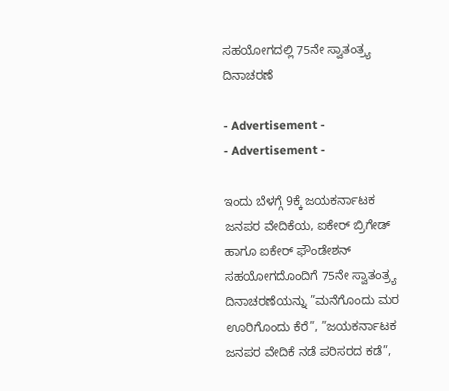ಸಹಯೋಗದಲ್ಲಿ 75ನೇ ಸ್ವಾತಂತ್ರ್ಯ ದಿನಾಚರಣೆ

- Advertisement -
- Advertisement -

ಇಂದು ಬೆಳಗ್ಗೆ 9ಕ್ಕೆ ಜಯಕರ್ನಾಟಕ ಜನಪರ ವೇದಿಕೆಯ, ಐಕೇರ್ ಬ್ರಿಗೇಡ್ ಹಾಗೂ ಐಕೇರ್ ಫೌಂಡೇಶನ್ ಸಹಯೋಗದೊಂದಿಗೆ 75ನೇ ಸ್ವಾತಂತ್ರ್ಯ ದಿನಾಚರಣೆಯನ್ನು ”ಮನೆಗೊಂದು ಮರ ಊರಿಗೊಂದು ಕೆರೆ”, ”ಜಯಕರ್ನಾಟಕ ಜನಪರ ವೇದಿಕೆ ನಡೆ ಪರಿಸರದ ಕಡೆ”,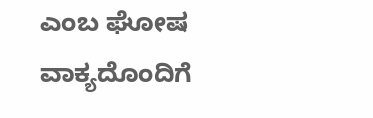ಎಂಬ ಘೋಷ ವಾಕ್ಯದೊಂದಿಗೆ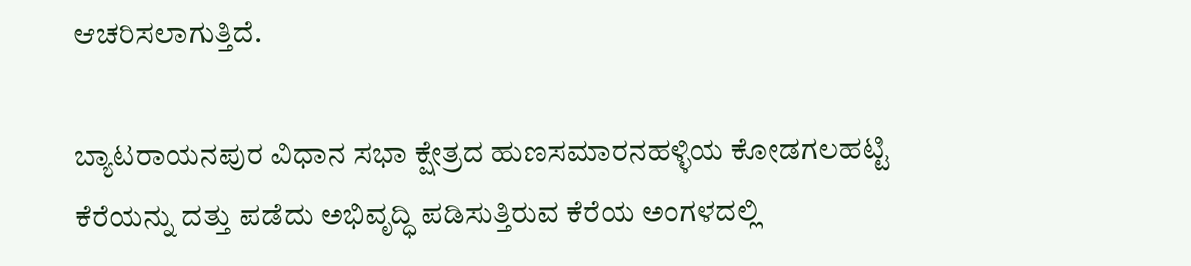ಆಚರಿಸಲಾಗುತ್ತಿದೆ.

ಬ್ಯಾಟರಾಯನಪುರ ವಿಧಾನ ಸಭಾ ಕ್ಷೇತ್ರದ ಹುಣಸಮಾರನಹಳ್ಳಿಯ ಕೋಡಗಲಹಟ್ಟಿ ಕೆರೆಯನ್ನು ದತ್ತು ಪಡೆದು ಅಭಿವೃದ್ಧಿ ಪಡಿಸುತ್ತಿರುವ ಕೆರೆಯ ಅಂಗಳದಲ್ಲಿ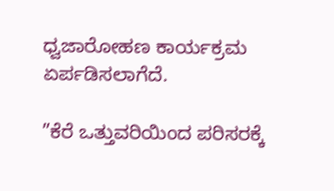ಧ್ವಜಾರೋಹಣ ಕಾರ್ಯಕ್ರಮ ಏರ್ಪಡಿಸಲಾಗೆದೆ.

”ಕೆರೆ ಒತ್ತುವರಿಯಿಂದ ಪರಿಸರಕ್ಕೆ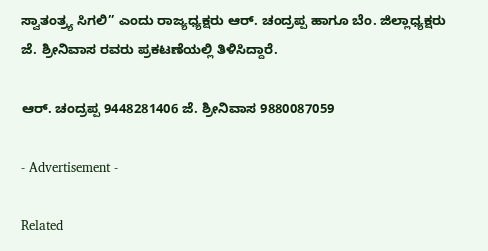ಸ್ವಾತಂತ್ರ್ಯ ಸಿಗಲಿ” ಎಂದು ರಾಜ್ಯಧ್ಯಕ್ಷರು ಆರ್. ಚಂದ್ರಪ್ಪ ಹಾಗೂ ಬೆಂ. ಜಿಲ್ಲಾಧ್ಯಕ್ಷರು ಜೆ. ಶ್ರೀನಿವಾಸ ರವರು ಪ್ರಕಟಣೆಯಲ್ಲಿ ತಿಳಿಸಿದ್ದಾರೆ.

ಆರ್. ಚಂದ್ರಪ್ಪ 9448281406 ಜೆ. ಶ್ರೀನಿವಾಸ 9880087059

- Advertisement -

Related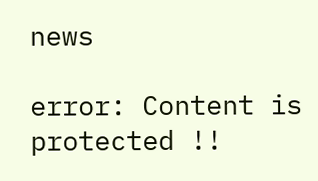news

error: Content is protected !!